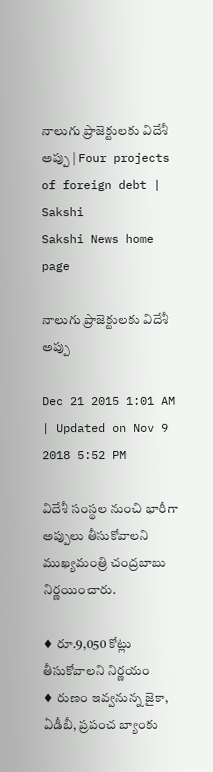నాలుగు ప్రాజెక్టులకు విదేశీ అప్పు | Four projects of foreign debt | Sakshi
Sakshi News home page

నాలుగు ప్రాజెక్టులకు విదేశీ అప్పు

Dec 21 2015 1:01 AM | Updated on Nov 9 2018 5:52 PM

విదేశీ సంస్థల నుంచి భారీగా అప్పులు తీసుకోవాలని ముఖ్యమంత్రి చంద్రబాబు నిర్ణయించారు.

♦ రూ.9,050 కోట్లు తీసుకోవాలని నిర్ణయం
♦ రుణం ఇవ్వనున్న జైకా, ఏడీబీ, ప్రపంచ బ్యాంకు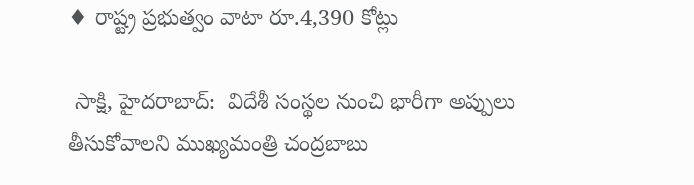♦ రాష్ట్ర ప్రభుత్వం వాటా రూ.4,390 కోట్లు

 సాక్షి, హైదరాబాద్:  విదేశీ సంస్థల నుంచి భారీగా అప్పులు తీసుకోవాలని ముఖ్యమంత్రి చంద్రబాబు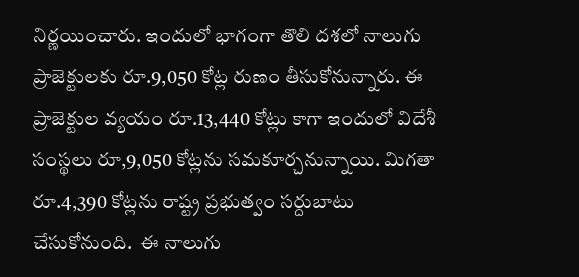నిర్ణయించారు. ఇందులో భాగంగా తొలి దశలో నాలుగు ప్రాజెక్టులకు రూ.9,050 కోట్ల రుణం తీసుకోనున్నారు. ఈ ప్రాజెక్టుల వ్యయం రూ.13,440 కోట్లు కాగా ఇందులో విదేశీ సంస్థలు రూ,9,050 కోట్లను సమకూర్చనున్నాయి. మిగతా రూ.4,390 కోట్లను రాష్ట్ర ప్రభుత్వం సర్దుబాటు చేసుకోనుంది.  ఈ నాలుగు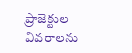ప్రాజెక్టుల వివరాలను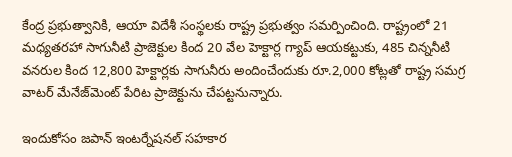కేంద్ర ప్రభుత్వానికి, ఆయా విదేశీ సంస్థలకు రాష్ట్ర ప్రభుత్వం సమర్పించింది. రాష్ట్రంలో 21 మధ్యతరహా సాగునీటి ప్రాజెక్టుల కింద 20 వేల హెక్టార్ల గ్యాప్ ఆయకట్టుకు, 485 చిన్ననీటి వనరుల కింద 12,800 హెక్టార్లకు సాగునీరు అందించేందుకు రూ.2,000 కోట్లతో రాష్ట్ర సమగ్ర వాటర్ మేనేజ్‌మెంట్ పేరిట ప్రాజెక్టును చేపట్టనున్నారు.

ఇందుకోసం జపాన్ ఇంటర్నేషనల్ సహకార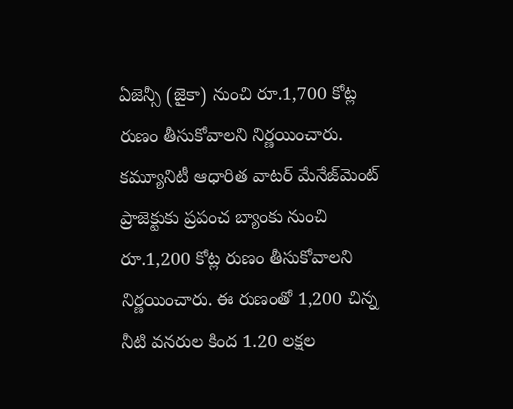ఏజెన్సీ (జైకా) నుంచి రూ.1,700 కోట్ల రుణం తీసుకోవాలని నిర్ణయించారు. కమ్యూనిటీ ఆధారిత వాటర్ మేనేజ్‌మెంట్ ప్రాజెక్టుకు ప్రపంచ బ్యాంకు నుంచి రూ.1,200 కోట్ల రుణం తీసుకోవాలని నిర్ణయించారు. ఈ రుణంతో 1,200 చిన్న నీటి వనరుల కింద 1.20 లక్షల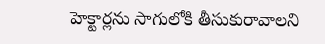హెక్టార్లను సాగులోకి తీసుకురావాలని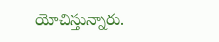యోచిస్తున్నారు.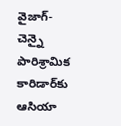వైజాగ్-చెన్నై పారిశ్రామిక కారిడార్‌కు ఆసియా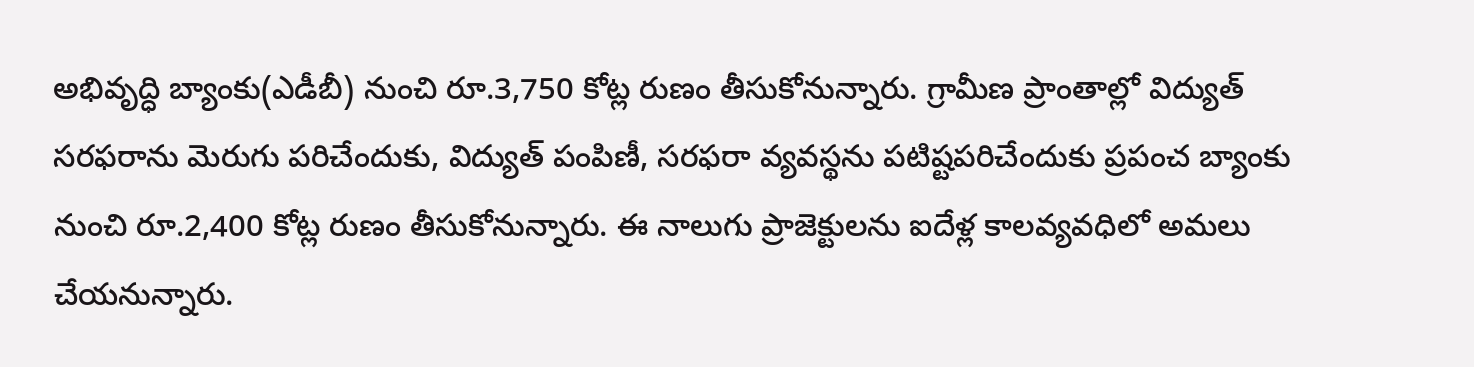అభివృద్ధి బ్యాంకు(ఎడీబీ) నుంచి రూ.3,750 కోట్ల రుణం తీసుకోనున్నారు. గ్రామీణ ప్రాంతాల్లో విద్యుత్ సరఫరాను మెరుగు పరిచేందుకు, విద్యుత్ పంపిణీ, సరఫరా వ్యవస్థను పటిష్టపరిచేందుకు ప్రపంచ బ్యాంకు నుంచి రూ.2,400 కోట్ల రుణం తీసుకోనున్నారు. ఈ నాలుగు ప్రాజెక్టులను ఐదేళ్ల కాలవ్యవధిలో అమలు చేయనున్నారు.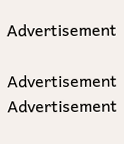Advertisement

Advertisement
Advertisement